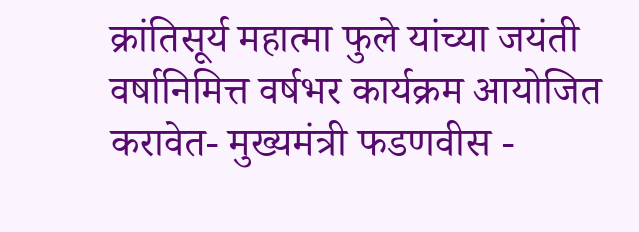क्रांतिसूर्य महात्मा फुले यांच्या जयंती वर्षानिमित्त वर्षभर कार्यक्रम आयोजित करावेत- मुख्यमंत्री फडणवीस -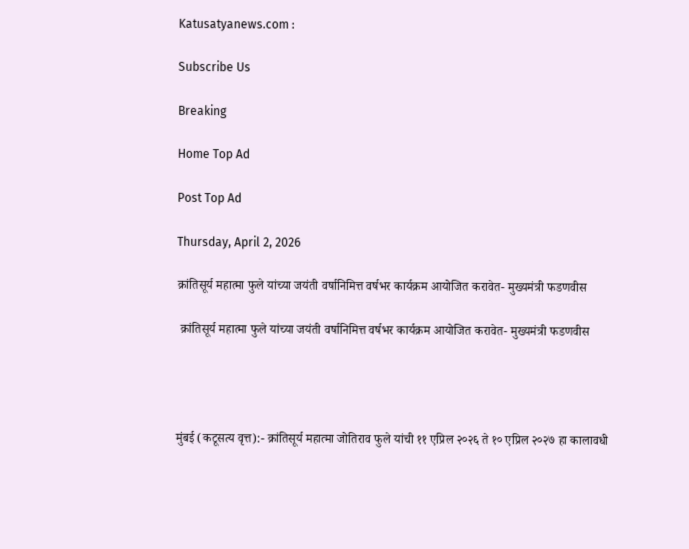Katusatyanews.com :

Subscribe Us

Breaking

Home Top Ad

Post Top Ad

Thursday, April 2, 2026

क्रांतिसूर्य महात्मा फुले यांच्या जयंती वर्षानिमित्त वर्षभर कार्यक्रम आयोजित करावेत- मुख्यमंत्री फडणवीस

 क्रांतिसूर्य महात्मा फुले यांच्या जयंती वर्षानिमित्त वर्षभर कार्यक्रम आयोजित करावेत- मुख्यमंत्री फडणवीस




मुंबई (कटूसत्य वृत्त):- क्रांतिसूर्य महात्मा जोतिराव फुले यांची ११ एप्रिल २०२६ ते १० एप्रिल २०२७ हा कालावधी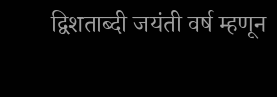द्विशताब्दी जयंती वर्ष म्हणून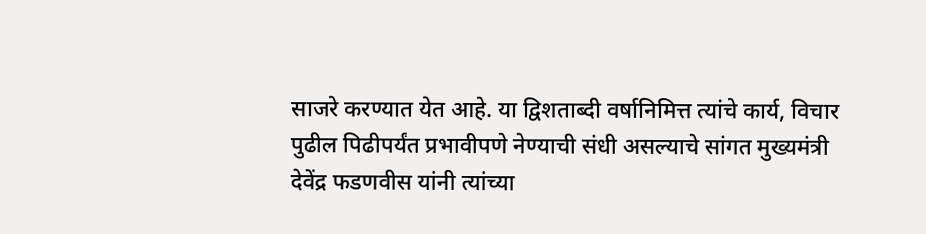साजरे करण्यात येत आहे. या द्विशताब्दी वर्षानिमित्त त्यांचे कार्य, विचार पुढील पिढीपर्यंत प्रभावीपणे नेण्याची संधी असल्याचे सांगत मुख्यमंत्री देवेंद्र फडणवीस यांनी त्यांच्या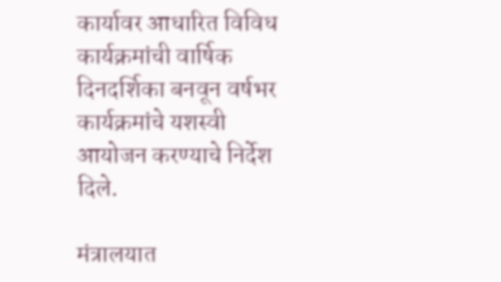कार्यावर आधारित विविध कार्यक्रमांची वार्षिक दिनदर्शिका बनवून वर्षभर कार्यक्रमांचे यशस्वी आयोजन करण्याचे निर्देश दिले.

मंत्रालयात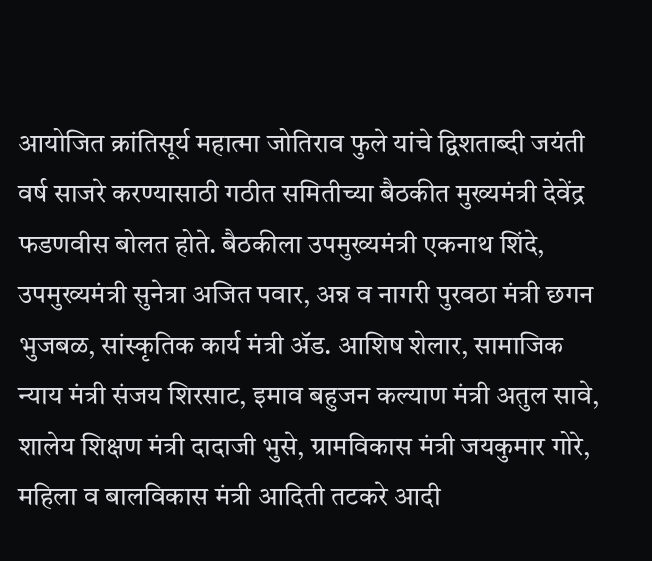आयोजित क्रांतिसूर्य महात्मा जोतिराव फुले यांचे द्विशताब्दी जयंती वर्ष साजरे करण्यासाठी गठीत समितीच्या बैठकीत मुख्यमंत्री देवेंद्र फडणवीस बोलत होते. बैठकीला उपमुख्यमंत्री एकनाथ शिंदे, उपमुख्यमंत्री सुनेत्रा अजित पवार, अन्न व नागरी पुरवठा मंत्री छगन भुजबळ, सांस्कृतिक कार्य मंत्री ॲड. आशिष शेलार, सामाजिक न्याय मंत्री संजय शिरसाट, इमाव बहुजन कल्याण मंत्री अतुल सावे, शालेय शिक्षण मंत्री दादाजी भुसे, ग्रामविकास मंत्री जयकुमार गोरे, महिला व बालविकास मंत्री आदिती तटकरे आदी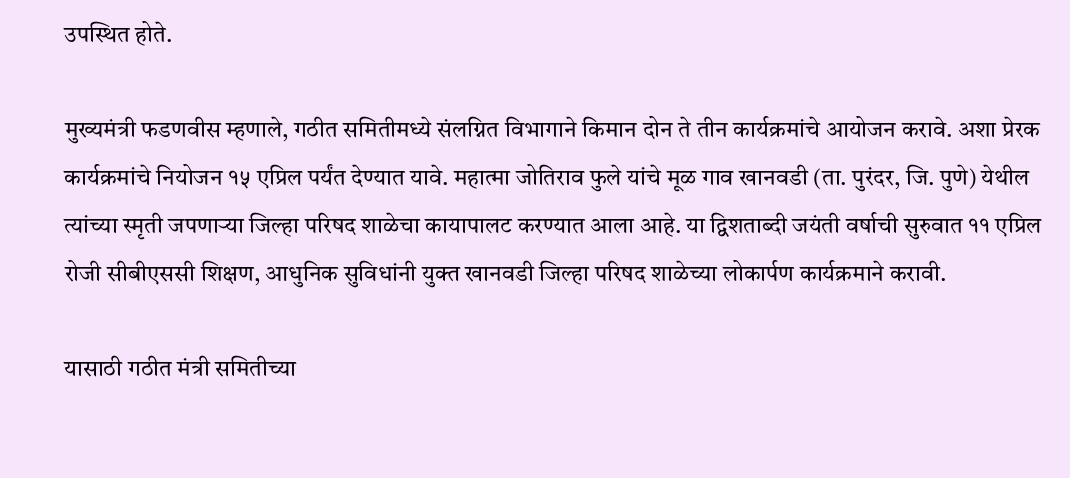उपस्थित होते.

मुख्यमंत्री फडणवीस म्हणाले, गठीत समितीमध्ये संलग्नित विभागाने किमान दोन ते तीन कार्यक्रमांचे आयोजन करावे. अशा प्रेरक कार्यक्रमांचे नियोजन १५ एप्रिल पर्यंत देण्यात यावे. महात्मा जोतिराव फुले यांचे मूळ गाव खानवडी (ता. पुरंदर, जि. पुणे) येथील त्यांच्या स्मृती जपणाऱ्या जिल्हा परिषद शाळेचा कायापालट करण्यात आला आहे. या द्विशताब्दी जयंती वर्षाची सुरुवात ११ एप्रिल रोजी सीबीएससी शिक्षण, आधुनिक सुविधांनी युक्त खानवडी जिल्हा परिषद शाळेच्या लोकार्पण कार्यक्रमाने करावी.

यासाठी गठीत मंत्री समितीच्या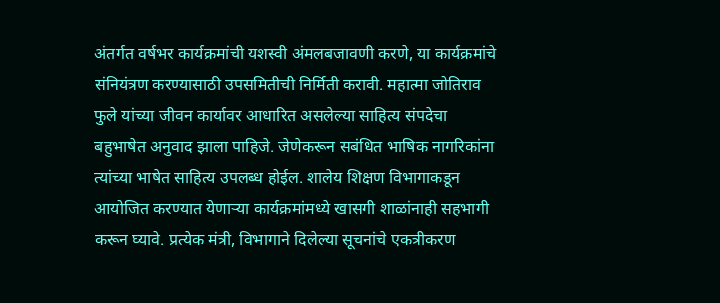अंतर्गत वर्षभर कार्यक्रमांची यशस्वी अंमलबजावणी करणे, या कार्यक्रमांचे संनियंत्रण करण्यासाठी उपसमितीची निर्मिती करावी. महात्मा जोतिराव फुले यांच्या जीवन कार्यावर आधारित असलेल्या साहित्य संपदेचा बहुभाषेत अनुवाद झाला पाहिजे. जेणेकरून सबंधित भाषिक नागरिकांना त्यांच्या भाषेत साहित्य उपलब्ध होईल. शालेय शिक्षण विभागाकडून आयोजित करण्यात येणाऱ्या कार्यक्रमांमध्ये खासगी शाळांनाही सहभागी करून घ्यावे. प्रत्येक मंत्री, विभागाने दिलेल्या सूचनांचे एकत्रीकरण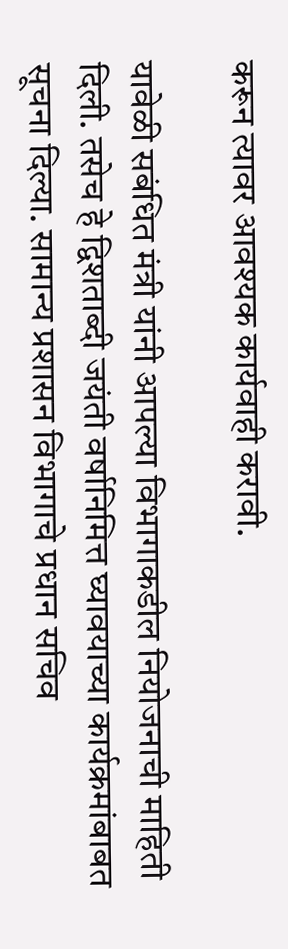करून त्यावर आवश्यक कार्यवाही करावी.

यावेळी सबंधित मंत्री यांनी आपल्या विभागाकडील नियोजनाची माहिती दिली. तसेच हे द्विशताब्दी जयंती वर्षानिमित्त घ्यावयाच्या कार्यक्रमांबाबत सूचना दिल्या. सामान्य प्रशासन विभागाचे प्रधान सचिव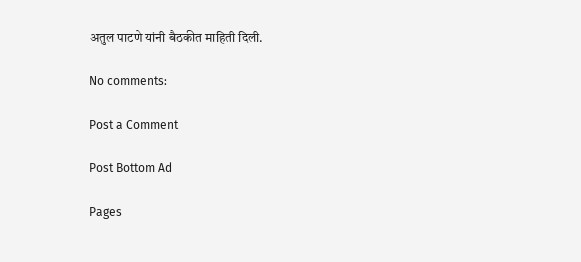अतुल पाटणे यांनी बैठकीत माहिती दिली.

No comments:

Post a Comment

Post Bottom Ad

Pages